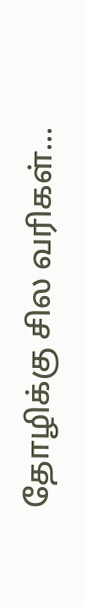தோழிக்கு சில வரிகள்...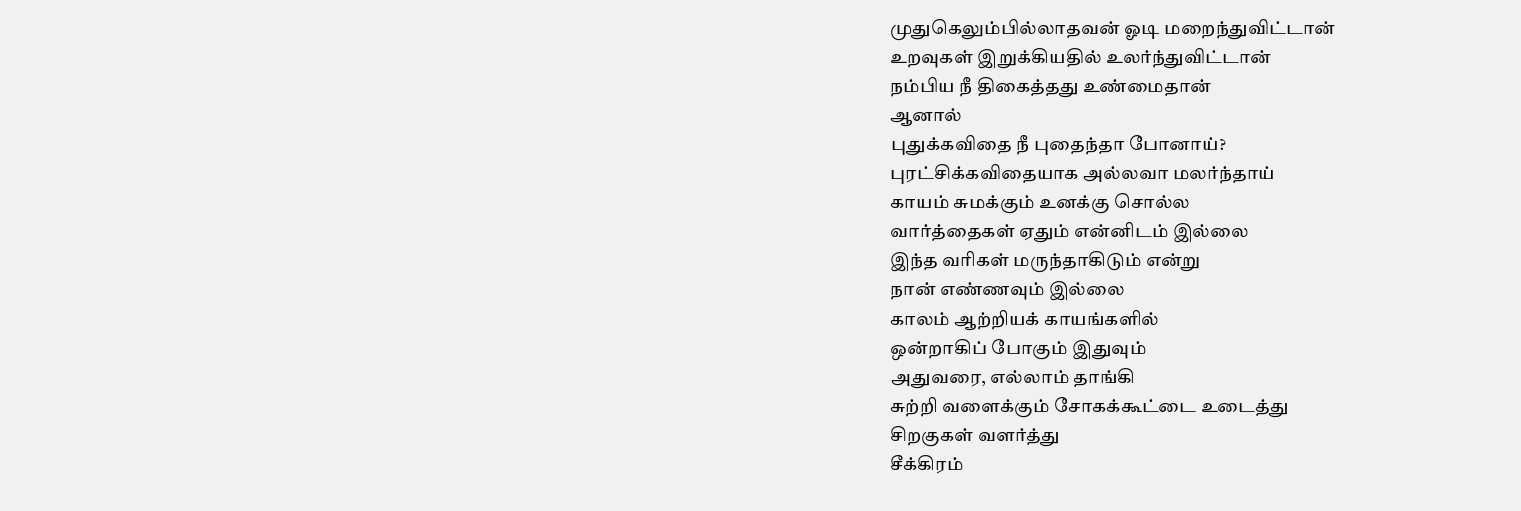முதுகெலும்பில்லாதவன் ஓடி மறைந்துவிட்டான்
உறவுகள் இறுக்கியதில் உலர்ந்துவிட்டான்
நம்பிய நீ திகைத்தது உண்மைதான்
ஆனால்
புதுக்கவிதை நீ புதைந்தா போனாய்?
புரட்சிக்கவிதையாக அல்லவா மலர்ந்தாய்
காயம் சுமக்கும் உனக்கு சொல்ல
வார்த்தைகள் ஏதும் என்னிடம் இல்லை
இந்த வரிகள் மருந்தாகிடும் என்று
நான் எண்ணவும் இல்லை
காலம் ஆற்றியக் காயங்களில்
ஒன்றாகிப் போகும் இதுவும்
அதுவரை, எல்லாம் தாங்கி
சுற்றி வளைக்கும் சோகக்கூட்டை உடைத்து
சிறகுகள் வளர்த்து
சீக்கிரம்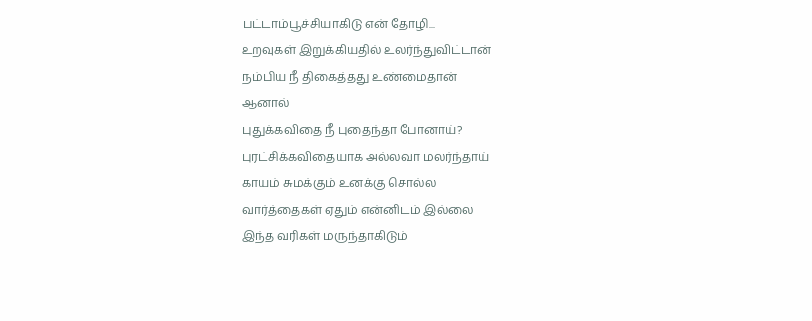பட்டாம்பூச்சியாகிடு என் தோழி...
உறவுகள் இறுக்கியதில் உலர்ந்துவிட்டான்
நம்பிய நீ திகைத்தது உண்மைதான்
ஆனால்
புதுக்கவிதை நீ புதைந்தா போனாய்?
புரட்சிக்கவிதையாக அல்லவா மலர்ந்தாய்
காயம் சுமக்கும் உனக்கு சொல்ல
வார்த்தைகள் ஏதும் என்னிடம் இல்லை
இந்த வரிகள் மருந்தாகிடும்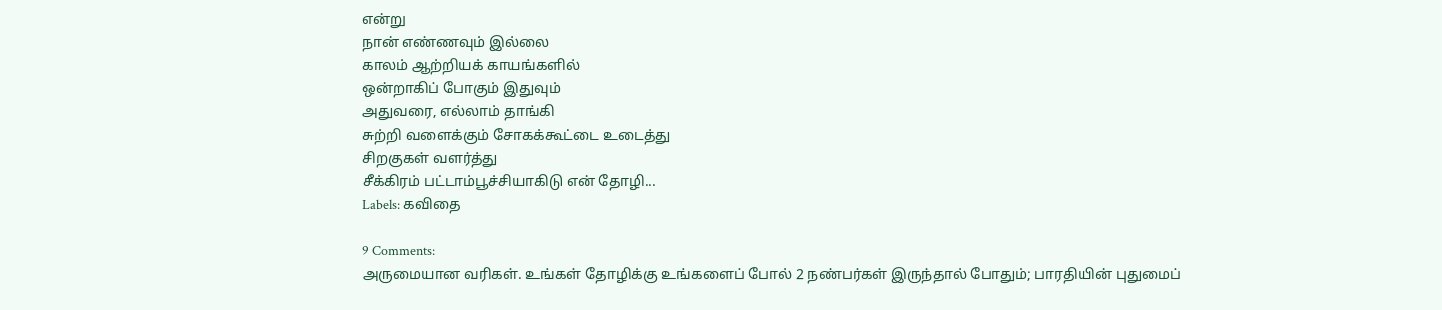என்று
நான் எண்ணவும் இல்லை
காலம் ஆற்றியக் காயங்களில்
ஒன்றாகிப் போகும் இதுவும்
அதுவரை, எல்லாம் தாங்கி
சுற்றி வளைக்கும் சோகக்கூட்டை உடைத்து
சிறகுகள் வளர்த்து
சீக்கிரம் பட்டாம்பூச்சியாகிடு என் தோழி...
Labels: கவிதை

9 Comments:
அருமையான வரிகள். உங்கள் தோழிக்கு உங்களைப் போல் 2 நண்பர்கள் இருந்தால் போதும்; பாரதியின் புதுமைப்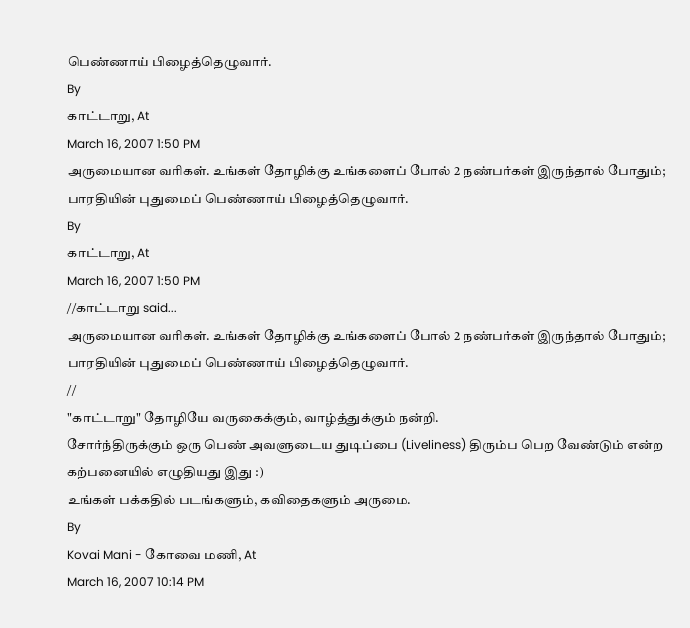பெண்ணாய் பிழைத்தெழுவார்.
By
காட்டாறு, At
March 16, 2007 1:50 PM
அருமையான வரிகள். உங்கள் தோழிக்கு உங்களைப் போல் 2 நண்பர்கள் இருந்தால் போதும்; பாரதியின் புதுமைப் பெண்ணாய் பிழைத்தெழுவார்.
By
காட்டாறு, At
March 16, 2007 1:50 PM
//காட்டாறு said...
அருமையான வரிகள். உங்கள் தோழிக்கு உங்களைப் போல் 2 நண்பர்கள் இருந்தால் போதும்; பாரதியின் புதுமைப் பெண்ணாய் பிழைத்தெழுவார்.
//
"காட்டாறு" தோழியே வருகைக்கும், வாழ்த்துக்கும் நன்றி.
சோர்ந்திருக்கும் ஒரு பெண் அவளுடைய துடிப்பை (Liveliness) திரும்ப பெற வேண்டும் என்ற கற்பனையில் எழுதியது இது :)
உங்கள் பக்கதில் படங்களும், கவிதைகளும் அருமை.
By
Kovai Mani - கோவை மணி, At
March 16, 2007 10:14 PM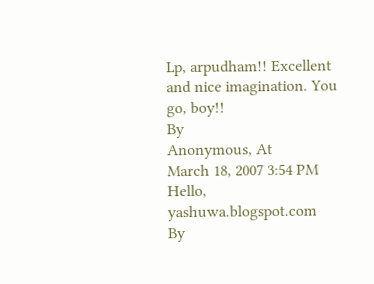Lp, arpudham!! Excellent and nice imagination. You go, boy!!
By
Anonymous, At
March 18, 2007 3:54 PM
Hello,
yashuwa.blogspot.com
By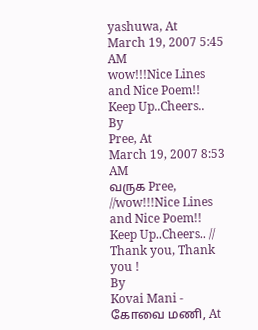yashuwa, At
March 19, 2007 5:45 AM
wow!!!Nice Lines and Nice Poem!!
Keep Up..Cheers..
By
Pree, At
March 19, 2007 8:53 AM
வருக Pree,
//wow!!!Nice Lines and Nice Poem!!
Keep Up..Cheers.. //
Thank you, Thank you !
By
Kovai Mani - கோவை மணி, At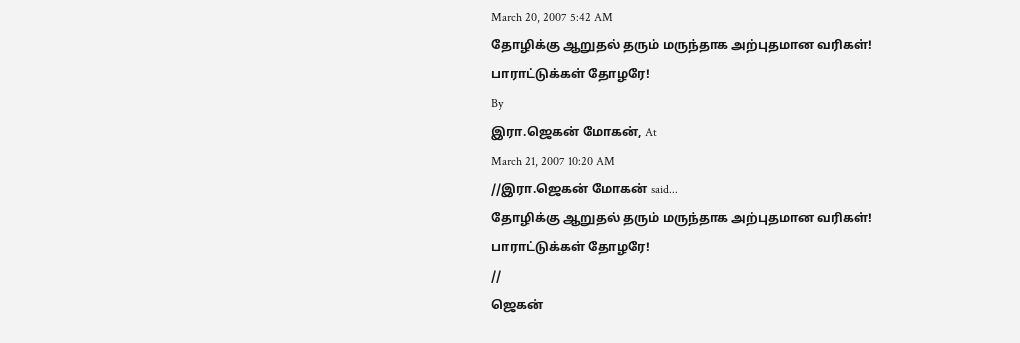March 20, 2007 5:42 AM
தோழிக்கு ஆறுதல் தரும் மருந்தாக அற்புதமான வரிகள்!
பாராட்டுக்கள் தோழரே!
By
இரா.ஜெகன் மோகன், At
March 21, 2007 10:20 AM
//இரா.ஜெகன் மோகன் said...
தோழிக்கு ஆறுதல் தரும் மருந்தாக அற்புதமான வரிகள்!
பாராட்டுக்கள் தோழரே!
//
ஜெகன்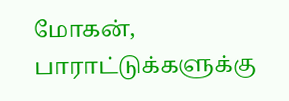மோகன்,
பாராட்டுக்களுக்கு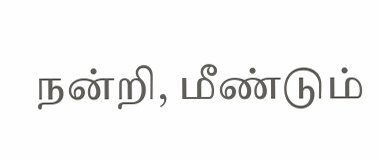நன்றி, மீண்டும்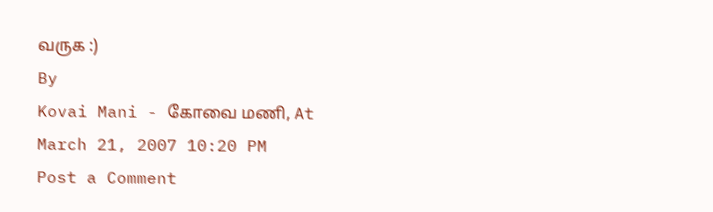வருக :)
By
Kovai Mani - கோவை மணி, At
March 21, 2007 10:20 PM
Post a Comment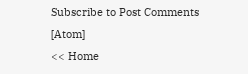Subscribe to Post Comments [Atom]
<< Home